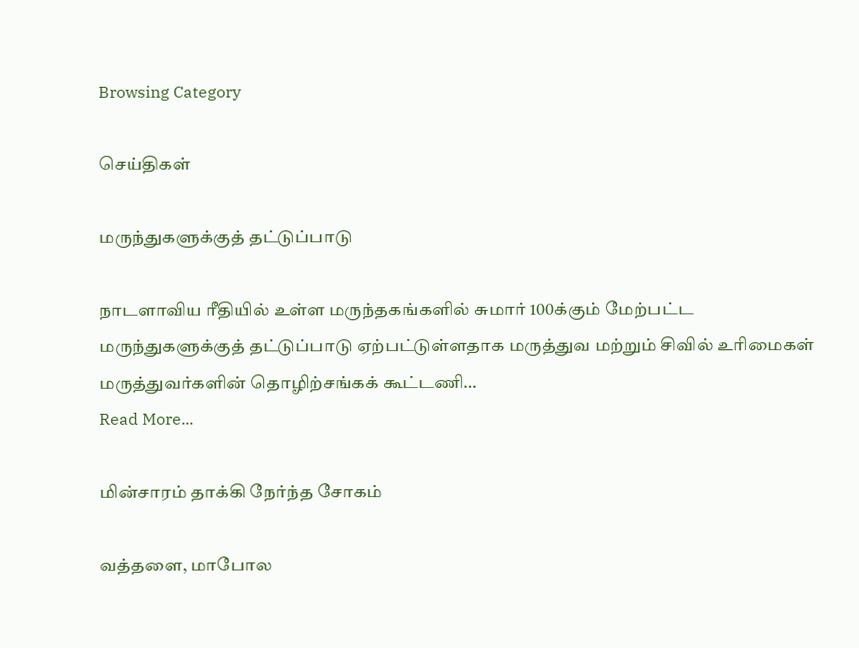Browsing Category

செய்திகள்

மருந்துகளுக்குத் தட்டுப்பாடு

நாடளாவிய ரீதியில் உள்ள மருந்தகங்களில் சுமார் 100க்கும் மேற்பட்ட மருந்துகளுக்குத் தட்டுப்பாடு ஏற்பட்டுள்ளதாக மருத்துவ மற்றும் சிவில் உரிமைகள் மருத்துவர்களின் தொழிற்சங்கக் கூட்டணி…
Read More...

மின்சாரம் தாக்கி நேர்ந்த சோகம்

வத்தளை, மாபோல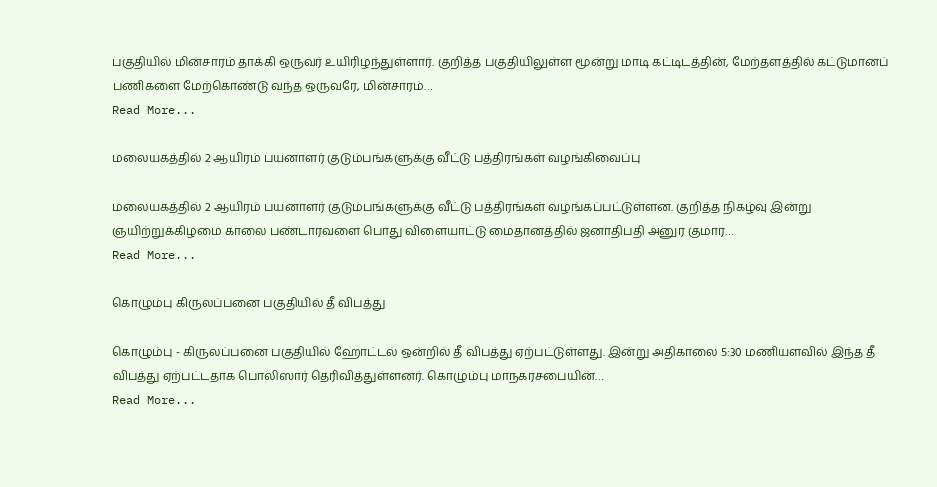பகுதியில் மின்சாரம் தாக்கி ஒருவர் உயிரிழந்துள்ளார். குறித்த பகுதியிலுள்ள மூன்று மாடி கட்டிடத்தின், மேற்தளத்தில் கட்டுமானப் பணிகளை மேற்கொண்டு வந்த ஒருவரே, மின்சாரம்…
Read More...

மலையகத்தில் 2 ஆயிரம் பயனாளர் குடும்பங்களுக்கு வீட்டு பத்திரங்கள் வழங்கிவைப்பு

மலையகத்தில் 2 ஆயிரம் பயனாளர் குடும்பங்களுக்கு வீட்டு பத்திரங்கள் வழங்கப்பட்டுள்ளன. குறித்த நிகழ்வு இன்று ஞயிற்றுக்கிழமை காலை பண்டாரவளை பொது விளையாட்டு மைதானத்தில் ஜனாதிபதி அனுர குமார…
Read More...

கொழும்பு கிருலப்பனை பகுதியில் தீ விபத்து

கொழும்பு - கிருலப்பனை பகுதியில் ஹோட்டல் ஒன்றில் தீ விபத்து ஏற்பட்டுள்ளது. இன்று அதிகாலை 5:30 மணியளவில் இந்த தீ விபத்து ஏற்பட்டதாக பொலிஸார் தெரிவித்துள்ளனர். கொழும்பு மாநகரசபையின்…
Read More...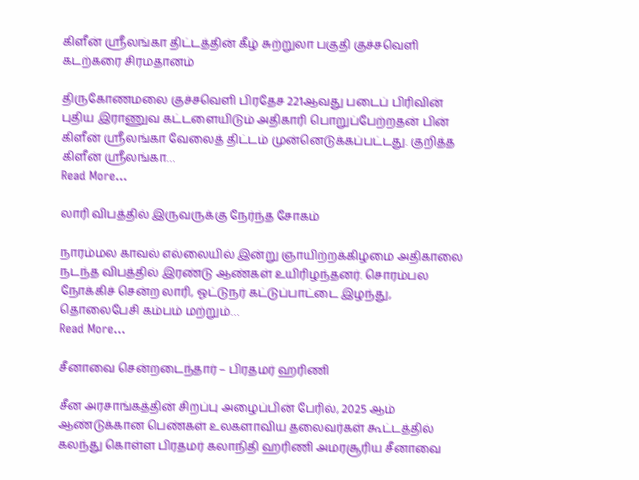கிளீன் ஸ்ரீலங்கா திட்டத்தின் கீழ் சுற்றுலா பகுதி குச்சவெளி கடற்கரை சிரமதானம்

திருகோணமலை குச்சவெளி பிரதேச 221ஆவது படைப் பிரிவின் புதிய இராணுவ கட்டளையிடும் அதிகாரி பொறுப்பேற்றதன் பின் கிளீன் ஸ்ரீலங்கா வேலைத் திட்டம் முன்னெடுக்கப்பட்டது. குறித்த கிளீன் ஸ்ரீலங்கா…
Read More...

லாரி விபத்தில் இருவருக்கு நேர்ந்த சோகம்

நாரம்மல காவல் எல்லையில் இன்று ஞாயிற்றக்கிழமை அதிகாலை நடந்த விபத்தில் இரண்டு ஆண்கள் உயிரிழந்தனர். சொரம்பல நோக்கிச் சென்ற லாரி, ஓட்டுநர் கட்டுப்பாட்டை இழந்து, தொலைபேசி கம்பம் மற்றும்…
Read More...

சீனாவை சென்றடைந்தார் – பிரதமர் ஹரிணி

சீன அரசாங்கத்தின் சிறப்பு அழைப்பின் பேரில், 2025 ஆம் ஆண்டுக்கான பெண்கள் உலகளாவிய தலைவர்கள் கூட்டத்தில் கலந்து கொள்ள பிரதமர் கலாநிதி ஹரிணி அமரசூரிய சீனாவை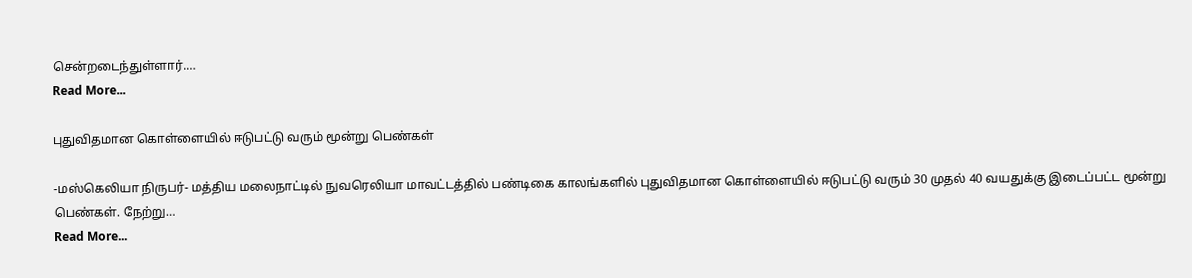சென்றடைந்துள்ளார்.…
Read More...

புதுவிதமான கொள்ளையில் ஈடுபட்டு வரும் மூன்று பெண்கள்

-மஸ்கெலியா நிருபர்- மத்திய மலைநாட்டில் நுவரெலியா மாவட்டத்தில் பண்டிகை காலங்களில் புதுவிதமான கொள்ளையில் ஈடுபட்டு வரும் 30 முதல் 40 வயதுக்கு இடைப்பட்ட மூன்று பெண்கள். நேற்று…
Read More...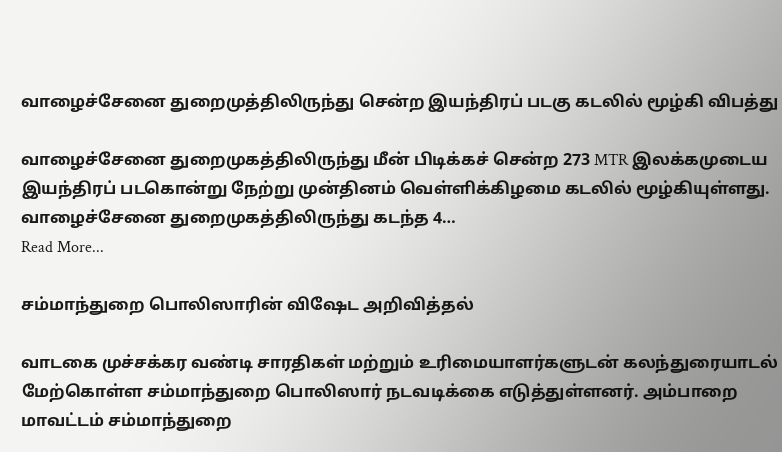வாழைச்சேனை துறைமுத்திலிருந்து சென்ற இயந்திரப் படகு கடலில் மூழ்கி விபத்து

வாழைச்சேனை துறைமுகத்திலிருந்து மீன் பிடிக்கச் சென்ற 273 MTR இலக்கமுடைய இயந்திரப் படகொன்று நேற்று முன்தினம் வெள்ளிக்கிழமை கடலில் மூழ்கியுள்ளது. வாழைச்சேனை துறைமுகத்திலிருந்து கடந்த 4…
Read More...

சம்மாந்துறை பொலிஸாரின் விஷேட அறிவித்தல்

வாடகை முச்சக்கர வண்டி சாரதிகள் மற்றும் உரிமையாளர்களுடன் கலந்துரையாடல் மேற்கொள்ள சம்மாந்துறை பொலிஸார் நடவடிக்கை எடுத்துள்ளனர். அம்பாறை மாவட்டம் சம்மாந்துறை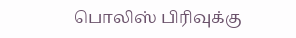பொலிஸ் பிரிவுக்கு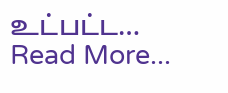உட்பட்ட…
Read More...